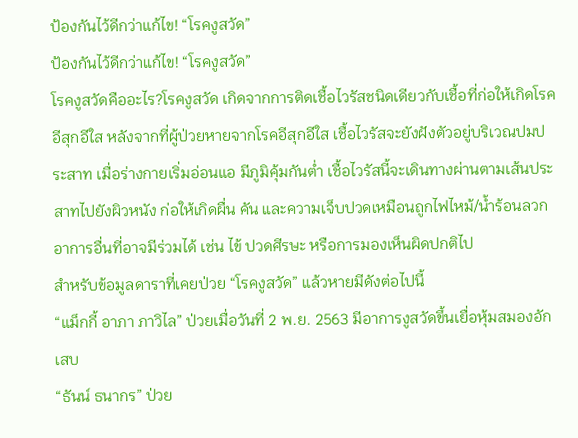ป้องกันไว้ดีกว่าแก้ไข! “โรคงูสวัด”
ป้องกันไว้ดีกว่าแก้ไข! “โรคงูสวัด”
โรคงูสวัดคืออะไร?โรคงูสวัด เกิดจากการติดเชื้อไวรัสชนิดเดียวกับเชื้อที่ก่อให้เกิดโรคอีสุกอีใส หลังจากที่ผู้ป่วยหายจากโรคอีสุกอีใส เชื้อไวรัสจะยังฝังตัวอยู่บริเวณปมประสาท เมื่อร่างกายเริ่มอ่อนแอ มีภูมิคุ้มกันต่ำ เชื้อไวรัสนี้จะเดินทางผ่านตามเส้นประสาทไปยังผิวหนัง ก่อให้เกิดผื่น คัน และความเจ็บปวดเหมือนถูกไฟไหม้/น้ำร้อนลวก อาการอื่นที่อาจมีร่วมได้ เช่น ไข้ ปวดศีรษะ หรือการมองเห็นผิดปกติไป
สำหรับข้อมูลดาราที่เคยป่วย “โรคงูสวัด” แล้วหายมีดังต่อไปนี้
“แม็กกี้ อาภา ภาวิไล” ป่วยเมื่อวันที่ 2 พ.ย. 2563 มีอาการงูสวัดขึ้นเยื่อหุ้มสมองอักเสบ
“ธันน์ ธนากร” ป่วย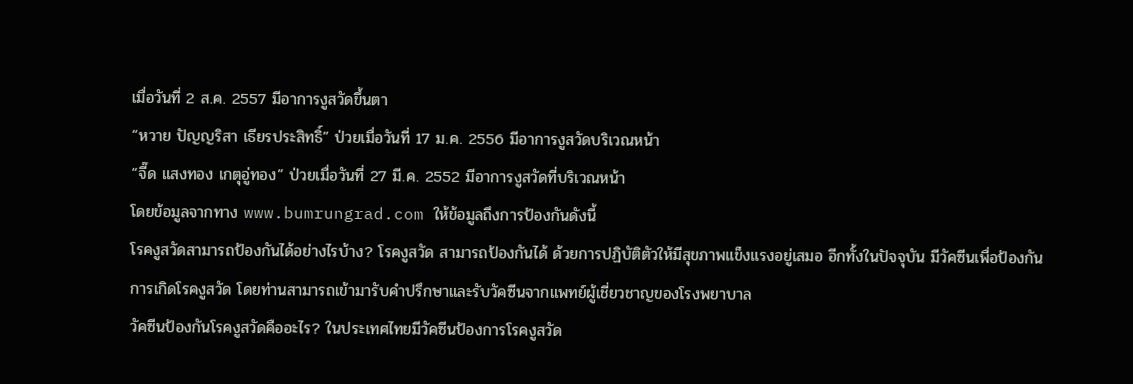เมื่อวันที่ 2 ส.ค. 2557 มีอาการงูสวัดขึ้นตา
“หวาย ปัญญริสา เธียรประสิทธิ์” ป่วยเมื่อวันที่ 17 ม.ค. 2556 มีอาการงูสวัดบริเวณหน้า
“จี๊ด แสงทอง เกตุอู่ทอง” ป่วยเมื่อวันที่ 27 มี.ค. 2552 มีอาการงูสวัดที่บริเวณหน้า
โดยข้อมูลจากทาง www.bumrungrad.com ให้ข้อมูลถึงการป้องกันดังนี้
โรคงูสวัดสามารถป้องกันได้อย่างไรบ้าง? โรคงูสวัด สามารถป้องกันได้ ด้วยการปฏิบัติตัวให้มีสุขภาพแข็งแรงอยู่เสมอ อีกทั้งในปัจจุบัน มีวัคซีนเพื่อป้องกันการเกิดโรคงูสวัด โดยท่านสามารถเข้ามารับคำปรึกษาและรับวัคซีนจากแพทย์ผู้เชี่ยวชาญของโรงพยาบาล
วัคซีนป้องกันโรคงูสวัดคืออะไร? ในประเทศไทยมีวัคซีนป้องการโรคงูสวัด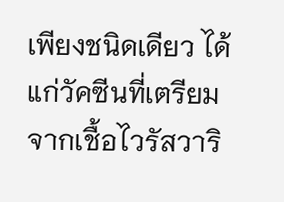เพียงชนิดเดียว ได้แก่วัคซีนที่เตรียมจากเชื้อไวรัสวาริ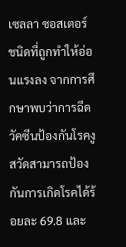เซลลา ซอสเตอร์ ชนิดที่ถูกทำให้อ่อนแรงลง จากการศึกษาพบว่าการฉีดวัคซีนป้องกันโรคงูสวัดสามารถป้องกันการเกิดโรคได้ร้อยละ 69.8 และ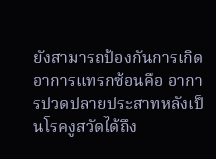ยังสามารถป้องกันการเกิดอาการแทรกซ้อนคือ อาการปวดปลายประสาทหลังเป็นโรคงูสวัดได้ถึง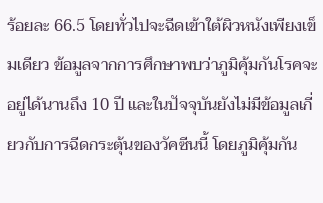ร้อยละ 66.5 โดยทั่วไปจะฉีดเข้าใต้ผิวหนังเพียงเข็มเดียว ข้อมูลจากการศึกษาพบว่าภูมิคุ้มกันโรคจะอยู่ได้นานถึง 10 ปี และในปัจจุบันยังไม่มีข้อมูลเกี่ยวกับการฉีดกระตุ้นของวัคซีนนี้ โดยภูมิคุ้มกัน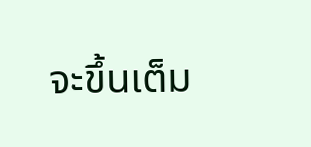จะขึ้นเต็ม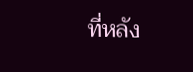ที่หลัง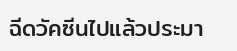ฉีดวัคซีนไปแล้วประมา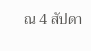ณ 4 สัปดา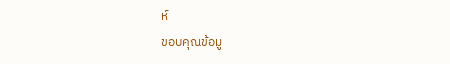ห์
ขอบคุณข้อมู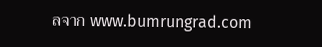ลจาก www.bumrungrad.com